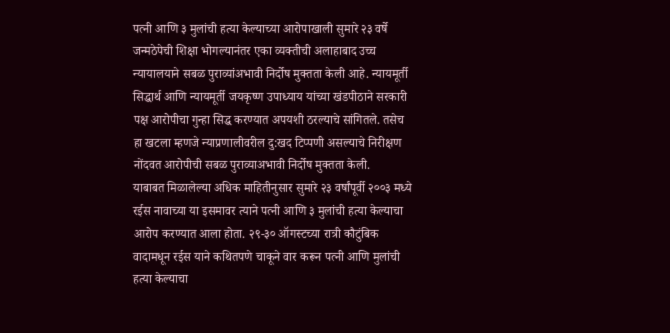पत्नी आणि ३ मुलांची हत्या केल्याच्या आरोपाखाली सुमारे २३ वर्षे जन्मठेपेची शिक्षा भोगल्यानंतर एका व्यक्तीची अलाहाबाद उच्च न्यायालयाने सबळ पुराव्यांअभावी निर्दोष मुक्तता केली आहे. न्यायमूर्ती सिद्धार्थ आणि न्यायमूर्ती जयकृष्ण उपाध्याय यांच्या खंडपीठाने सरकारी पक्ष आरोपीचा गुन्हा सिद्ध करण्यात अपयशी ठरल्याचे सांगितले. तसेच हा खटला म्हणजे न्याप्रणालीवरील दु:खद टिप्पणी असल्याचे निरीक्षण नोंदवत आरोपीची सबळ पुराव्याअभावी निर्दोष मुक्तता केली.
याबाबत मिळालेल्या अधिक माहितीनुसार सुमारे २३ वर्षांपूर्वी २००३ मध्ये रईस नावाच्या या इसमावर त्याने पत्नी आणि ३ मुलांची हत्या केल्याचा आरोप करण्यात आला होता. २९-३० ऑगस्टच्या रात्री कौटुंबिक वादामधून रईस याने कथितपणे चाकूने वार करून पत्नी आणि मुलांची हत्या केल्याचा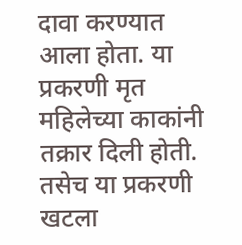दावा करण्यात आला होता. या प्रकरणी मृत महिलेच्या काकांनी तक्रार दिली होती. तसेच या प्रकरणी खटला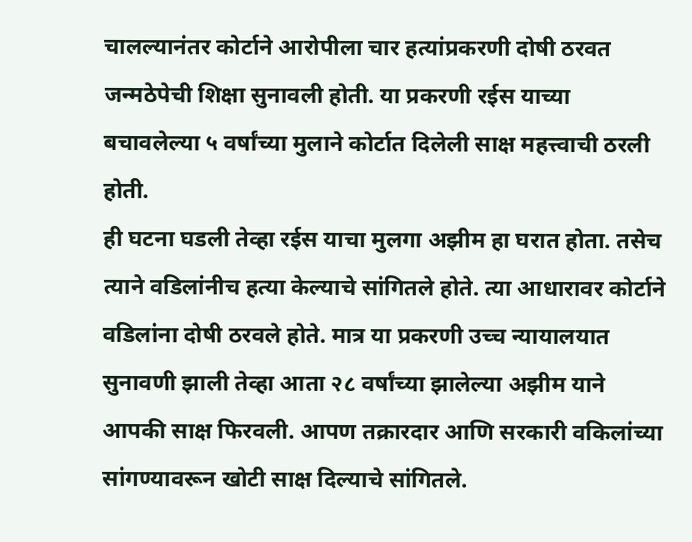चालल्यानंतर कोर्टाने आरोपीला चार हत्यांप्रकरणी दोषी ठरवत जन्मठेपेची शिक्षा सुनावली होती. या प्रकरणी रईस याच्या बचावलेल्या ५ वर्षांच्या मुलाने कोर्टात दिलेली साक्ष महत्त्वाची ठरली होती.
ही घटना घडली तेव्हा रईस याचा मुलगा अझीम हा घरात होता. तसेच त्याने वडिलांनीच हत्या केल्याचे सांगितले होते. त्या आधारावर कोर्टाने वडिलांना दोषी ठरवले होते. मात्र या प्रकरणी उच्च न्यायालयात सुनावणी झाली तेव्हा आता २८ वर्षांच्या झालेल्या अझीम याने आपकी साक्ष फिरवली. आपण तक्रारदार आणि सरकारी वकिलांच्या सांगण्यावरून खोटी साक्ष दिल्याचे सांगितले.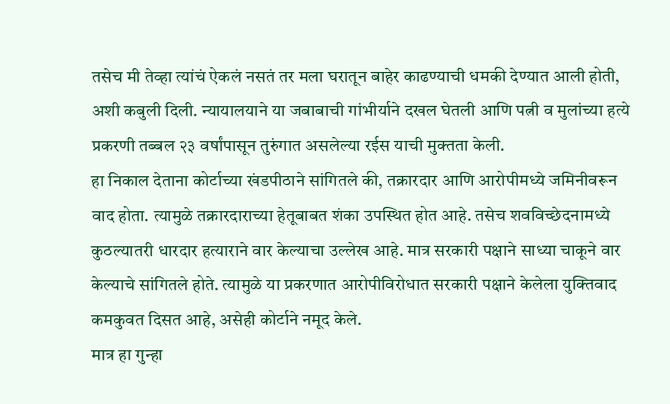तसेच मी तेव्हा त्यांचं ऐकलं नसतं तर मला घरातून बाहेर काढण्याची धमकी देण्यात आली होती, अशी कबुली दिली. न्यायालयाने या जबाबाची गांभीर्याने दखल घेतली आणि पत्नी व मुलांच्या हत्ये प्रकरणी तब्बल २३ वर्षांपासून तुरुंगात असलेल्या रईस याची मुक्तता केली.
हा निकाल देताना कोर्टाच्या खंडपीठाने सांगितले की, तक्रारदार आणि आरोपीमध्ये जमिनीवरून वाद होता. त्यामुळे तक्रारदाराच्या हेतूबाबत शंका उपस्थित होत आहे. तसेच शवविच्छेदनामध्ये कुठल्यातरी धारदार हत्याराने वार केल्याचा उल्लेख आहे. मात्र सरकारी पक्षाने साध्या चाकूने वार केल्याचे सांगितले होते. त्यामुळे या प्रकरणात आरोपीविरोधात सरकारी पक्षाने केलेला युक्तिवाद कमकुवत दिसत आहे, असेही कोर्टाने नमूद केले.
मात्र हा गुन्हा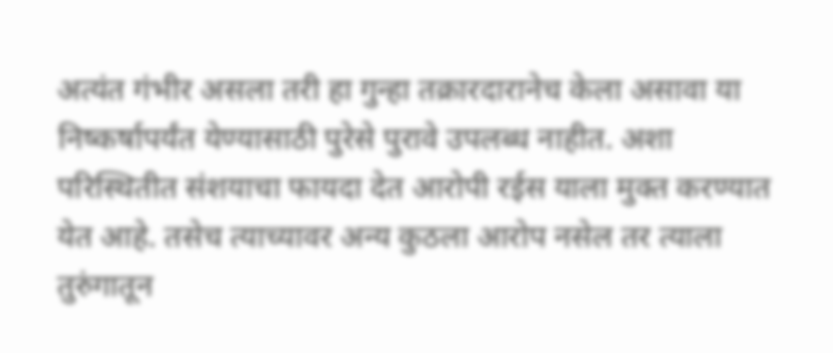अत्यंत गंभीर असला तरी हा गुन्हा तक्रारदारानेच केला असावा या निष्कर्षापर्यंत येण्यासाठी पुरेसे पुरावे उपलब्ध नाहीत. अशा परिस्थितीत संशयाचा फायदा देत आरोपी रईस याला मुक्त करण्यात येत आहे. तसेच त्याच्यावर अन्य कुठला आरोप नसेल तर त्याला तुरुंगातून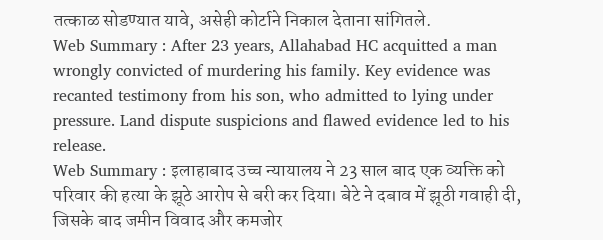तत्काळ सोडण्यात यावे, असेही कोर्टाने निकाल देताना सांगितले.
Web Summary : After 23 years, Allahabad HC acquitted a man wrongly convicted of murdering his family. Key evidence was recanted testimony from his son, who admitted to lying under pressure. Land dispute suspicions and flawed evidence led to his release.
Web Summary : इलाहाबाद उच्च न्यायालय ने 23 साल बाद एक व्यक्ति को परिवार की हत्या के झूठे आरोप से बरी कर दिया। बेटे ने दबाव में झूठी गवाही दी, जिसके बाद जमीन विवाद और कमजोर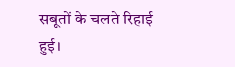सबूतों के चलते रिहाई हुई।